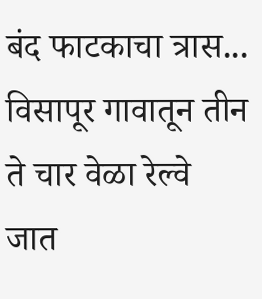बंद फाटकाचा त्रास... विसापूर गावातून तीन ते चार वेळा रेल्वे जात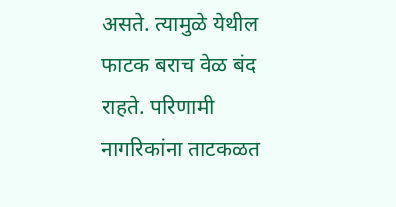असते. त्यामुळे येथील फाटक बराच वेळ बंद राहते. परिणामी नागरिकांना ताटकळत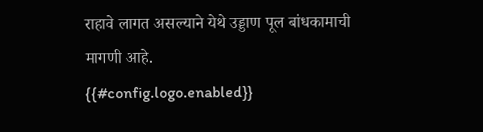राहावे लागत असल्याने येथे उड्डाण पूल बांधकामाची मागणी आहे.
{{#config.logo.enabled}}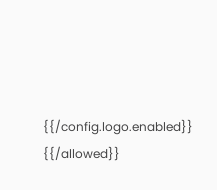{{/config.logo.enabled}}
{{/allowed}}